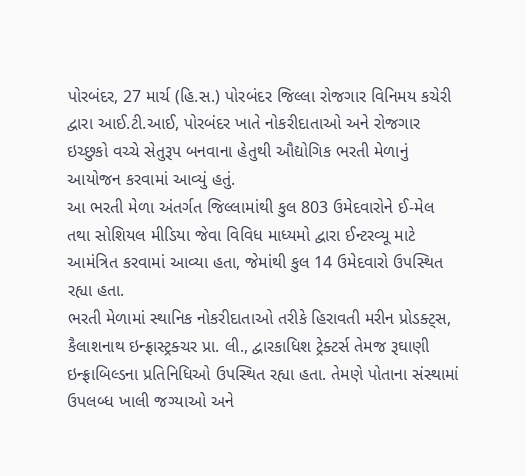પોરબંદર, 27 માર્ચ (હિ.સ.) પોરબંદર જિલ્લા રોજગાર વિનિમય કચેરી દ્વારા આઈ.ટી.આઈ, પોરબંદર ખાતે નોકરીદાતાઓ અને રોજગાર ઇચ્છુકો વચ્ચે સેતુરૂપ બનવાના હેતુથી ઔદ્યોગિક ભરતી મેળાનું આયોજન કરવામાં આવ્યું હતું.
આ ભરતી મેળા અંતર્ગત જિલ્લામાંથી કુલ 803 ઉમેદવારોને ઈ-મેલ તથા સોશિયલ મીડિયા જેવા વિવિધ માધ્યમો દ્વારા ઈન્ટરવ્યૂ માટે આમંત્રિત કરવામાં આવ્યા હતા, જેમાંથી કુલ 14 ઉમેદવારો ઉપસ્થિત રહ્યા હતા.
ભરતી મેળામાં સ્થાનિક નોકરીદાતાઓ તરીકે હિરાવતી મરીન પ્રોડક્ટ્સ, કૈલાશનાથ ઇન્ફ્રાસ્ટ્રક્ચર પ્રા. લી., દ્વારકાધિશ ટ્રેક્ટર્સ તેમજ રૂઘાણી ઇન્ફ્રાબિલ્ડના પ્રતિનિધિઓ ઉપસ્થિત રહ્યા હતા. તેમણે પોતાના સંસ્થામાં ઉપલબ્ધ ખાલી જગ્યાઓ અને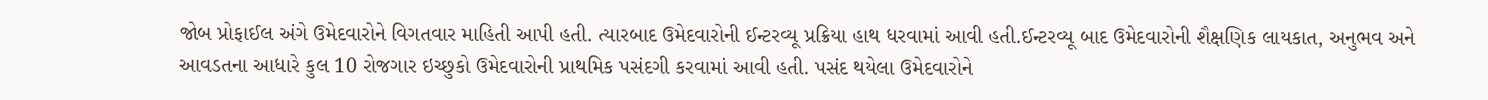જોબ પ્રોફાઈલ અંગે ઉમેદવારોને વિગતવાર માહિતી આપી હતી. ત્યારબાદ ઉમેદવારોની ઈન્ટરવ્યૂ પ્રક્રિયા હાથ ધરવામાં આવી હતી.ઈન્ટરવ્યૂ બાદ ઉમેદવારોની શૈક્ષણિક લાયકાત, અનુભવ અને આવડતના આધારે કુલ 10 રોજગાર ઇચ્છુકો ઉમેદવારોની પ્રાથમિક પસંદગી કરવામાં આવી હતી. પસંદ થયેલા ઉમેદવારોને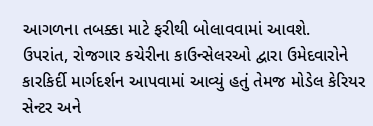આગળના તબક્કા માટે ફરીથી બોલાવવામાં આવશે.
ઉપરાંત, રોજગાર કચેરીના કાઉન્સેલરઓ દ્વારા ઉમેદવારોને કારકિર્દી માર્ગદર્શન આપવામાં આવ્યું હતું તેમજ મોડેલ કેરિયર સેન્ટર અને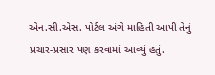એન.સી.એસ. પોર્ટલ અંગે માહિતી આપી તેનું પ્રચાર-પ્રસાર પણ કરવામાં આવ્યું હતું.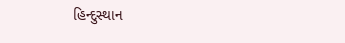હિન્દુસ્થાન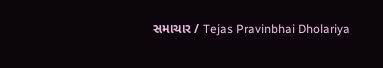સમાચાર / Tejas Pravinbhai Dholariya